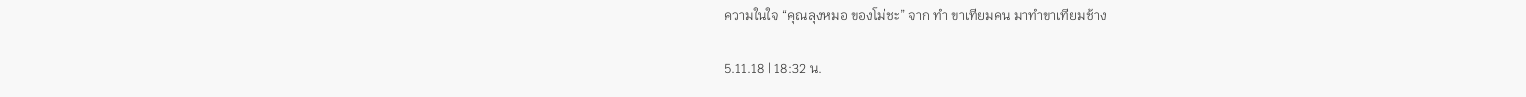ความในใจ “คุณลุงหมอ ของโม่ชะ” จาก ทำ ขาเทียมคน มาทำขาเทียมช้าง

5.11.18 | 18:32 น.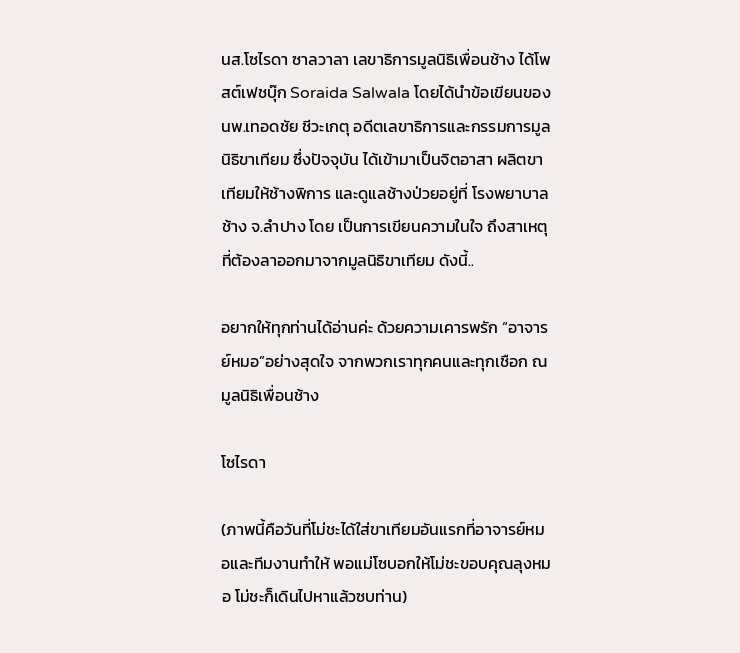นส.โซไรดา ซาลวาลา เลขาธิการมูลนิธิเพื่อนช้าง ได้โพสต์เฟชบุ๊ก Soraida Salwala โดยได้นำข้อเขียนของ นพ.เทอดชัย ชีวะเกตุ อดีตเลขาธิการและกรรมการมูลนิธิขาเทียม ซึ่งปัจจุบัน ได้เข้ามาเป็นจิตอาสา ผลิตขาเทียมให้ช้างพิการ และดูแลช้างป่วยอยู่ที่ โรงพยาบาลช้าง จ.ลำปาง โดย เป็นการเขียนความในใจ ถึงสาเหตุที่ต้องลาออกมาจากมูลนิธิขาเทียม ดังนี้..

อยากให้ทุกท่านได้อ่านค่ะ ด้วยความเคารพรัก “อาจารย์หมอ”อย่างสุดใจ จากพวกเราทุกคนและทุกเชือก ณ มูลนิธิเพื่อนช้าง

โซไรดา

(ภาพนี้คือวันที่โม่ชะได้ใส่ขาเทียมอันแรกที่อาจารย์หมอและทีมงานทำให้ พอแม่โซบอกให้โม่ชะขอบคุณลุงหมอ โม่ชะก็เดินไปหาแล้วซบท่าน)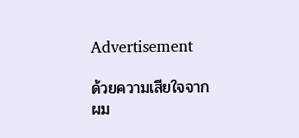Advertisement

ด้วยความเสียใจจากผม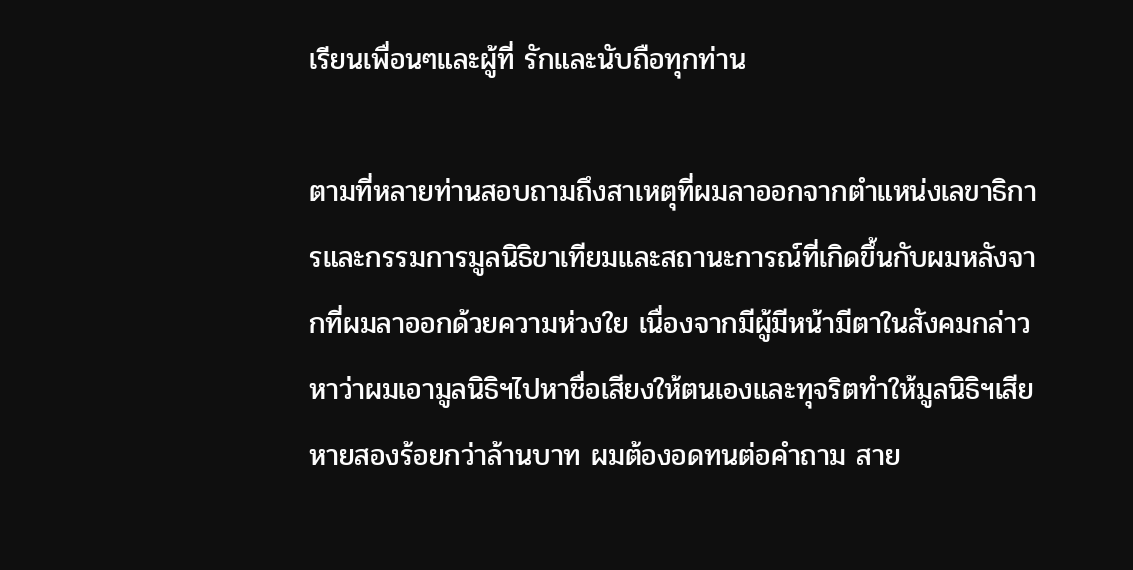เรียนเพื่อนๆและผู้ที่ รักและนับถือทุกท่าน

ตามที่หลายท่านสอบถามถึงสาเหตุที่ผมลาออกจากตำแหน่งเลขาธิการและกรรมการมูลนิธิขาเทียมและสถานะการณ์ที่เกิดขึ้นกับผมหลังจากที่ผมลาออกด้วยความห่วงใย เนื่องจากมีผู้มีหน้ามีตาในสังคมกล่าวหาว่าผมเอามูลนิธิฯไปหาชื่อเสียงให้ตนเองและทุจริตทำให้มูลนิธิฯเสียหายสองร้อยกว่าล้านบาท ผมต้องอดทนต่อคำถาม สาย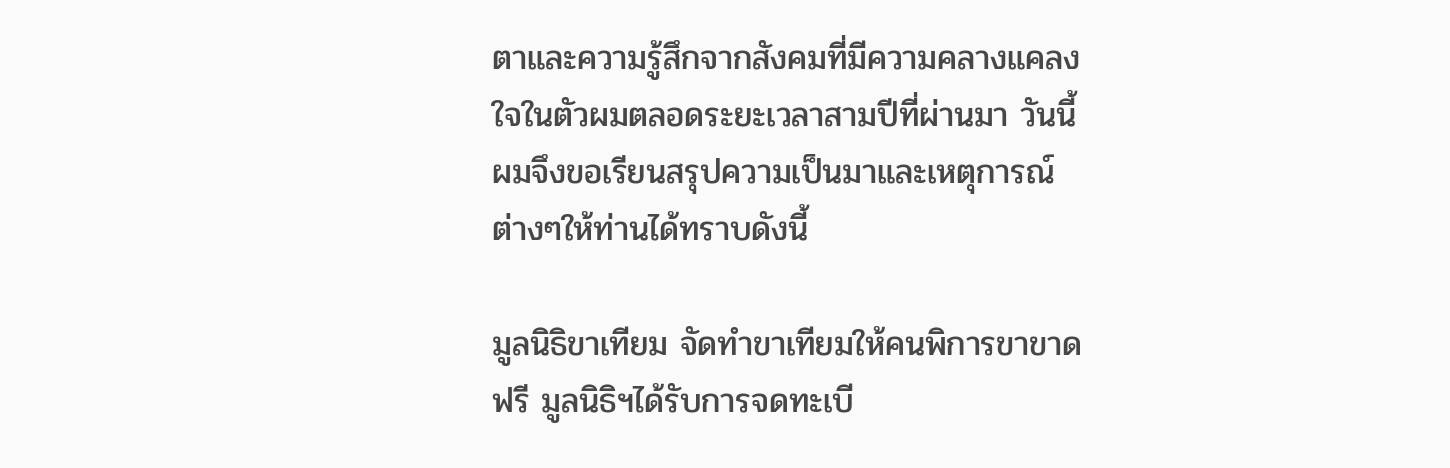ตาและความรู้สึกจากสังคมที่มีความคลางแคลงใจในตัวผมตลอดระยะเวลาสามปีที่ผ่านมา วันนี้ผมจึงขอเรียนสรุปความเป็นมาและเหตุการณ์ต่างๆให้ท่านได้ทราบดังนี้

มูลนิธิขาเทียม จัดทำขาเทียมให้คนพิการขาขาดฟรี มูลนิธิฯได้รับการจดทะเบี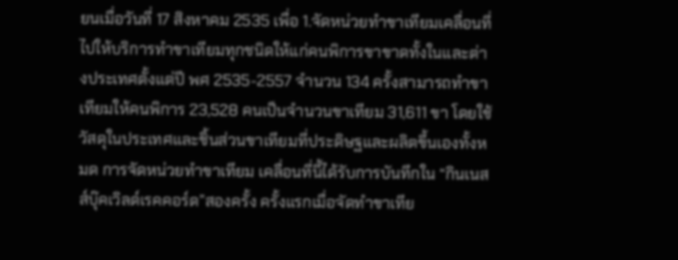ยนเมื่อวันที่ 17 สิงหาคม 2535 เพื่อ 1.จัดหน่วยทำขาเทียมเคลื่อนที่ไปให้บริการทำขาเทียมทุกชนิดให้แก่คนพิการขาขาดทั้งในและต่างประเทศตั้งแต่ปี พศ 2535-2557 จำนวน 134 ครั้งสามารถทำขาเทียมให้คนพิการ 23,528 คนเป็นจำนวนขาเทียม 31,611 ขา โดยใช้วัสดุในประเทศและชิ้นส่วนขาเทียมที่ประดิษฐและผลิตขึ้นเองทั้งหมด การจัดหน่วยทำขาเทียม เคลื่อนที่นี้ได้รับการบันทึกใน “กินเนสส์บุ๊คเวิลด์เรคคอร์ด”สองครั้ง ครั้งแรกเมื่อจัดทำขาเทีย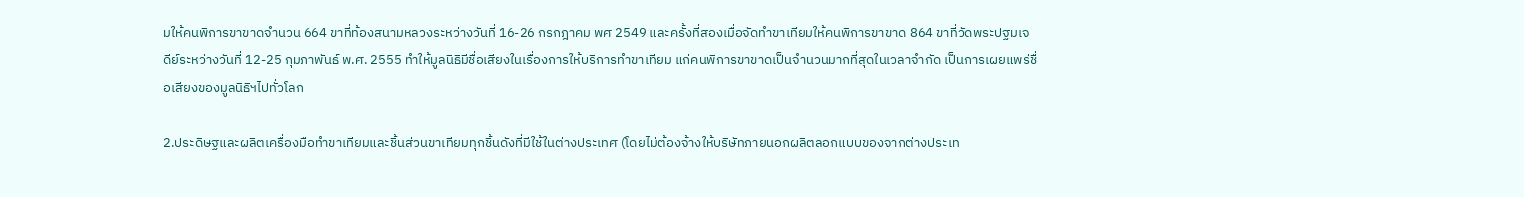มให้คนพิการขาขาดจำนวน 664 ขาที่ท้องสนามหลวงระหว่างวันที่ 16-26 กรกฎาคม พศ 2549 และครั้งที่สองเมื่อจัดทำขาเทียมให้คนพิการขาขาด 864 ขาที่วัดพระปฐมเจดีย์ระหว่างวันที่ 12-25 กุมภาพันธ์ พ.ศ. 2555 ทำให้มูลนิธิมีชื่อเสียงในเรื่องการให้บริการทำขาเทียม แก่คนพิการขาขาดเป็นจำนวนมากที่สุดในเวลาจำกัด เป็นการเผยแพร่ชื่อเสียงของมูลนิธิฯไปทั่วโลก

2.ประดิษฐและผลิตเครื่องมือทำขาเทียมและชิ้นส่วนขาเทียมทุกชิ้นดังที่มีใช้ในต่างประเทศ (โดยไม่ต้องจ้างให้บริษัทภายนอกผลิตลอกแบบของจากต่างประเท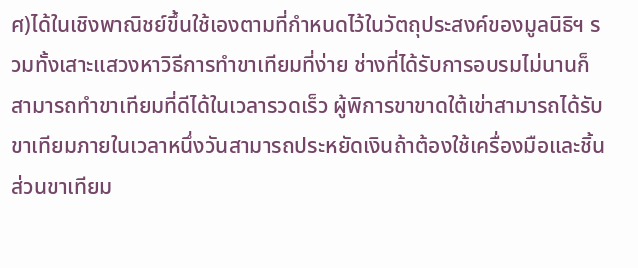ศ)ได้ในเชิงพาณิชย์ขึ้นใช้เองตามที่กำหนดไว้ในวัตถุประสงค์ของมูลนิธิฯ รวมทั้งเสาะแสวงหาวิธีการทำขาเทียมที่ง่าย ช่างที่ได้รับการอบรมไม่นานก็สามารถทำขาเทียมที่ดีได้ในเวลารวดเร็ว ผู้พิการขาขาดใต้เข่าสามารถได้รับขาเทียมภายในเวลาหนึ่งวันสามารถประหยัดเงินถ้าต้องใช้เครื่องมือและชิ้นส่วนขาเทียม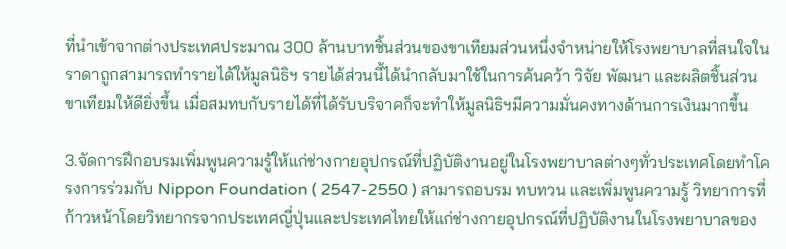ที่นำเข้าจากต่างประเทศประมาณ 300 ล้านบาทชิ้นส่วนของขาเทียมส่วนหนึ่งจำหน่ายให้โรงพยาบาลที่สนใจในราดาถูกสามารถทำรายได้ให้มูลนิธิฯ รายได้ส่วนนี้ได้นำกลับมาใช้ในการค้นคว้า วิจัย พัฒนา และผลิตชิ้นส่วนขาเทียมให้ดียิ่งขึ้น เมื่อสมทบกับรายได้ที่ได้รับบริจาคก็จะทำให้มูลนิธิฯมีความมั่นคงทางด้านการเงินมากขึ้น

3.จัดการฝึกอบรมเพิ่มพูนความรู้ให้แก่ช่างกายอุปกรณ์ที่ปฏิบัติงานอยู่ในโรงพยาบาลต่างๆทั่วประเทศโดยทำโครงการร่วมกับ Nippon Foundation ( 2547-2550 ) สามารถอบรม ทบทวน และเพิ่มพูนความรู้ วิทยาการที่ก้าวหน้าโดยวิทยากรจากประเทศญี่ปุ่นและประเทศไทยให้แก่ช่างกายอุปกรณ์ที่ปฏิบัติงานในโรงพยาบาลของ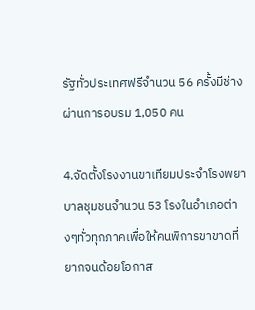รัฐทั่วประเทศฟรีจำนวน 56 ครั้งมีช่างผ่านการอบรม 1,050 คน

4.จัดตั้งโรงงานขาเทียมประจำโรงพยาบาลชุมชนจำนวน 53 โรงในอำเภอต่างๆทั่วทุกภาคเพื่อให้คนพิการขาขาดที่ยากจนด้อยโอกาส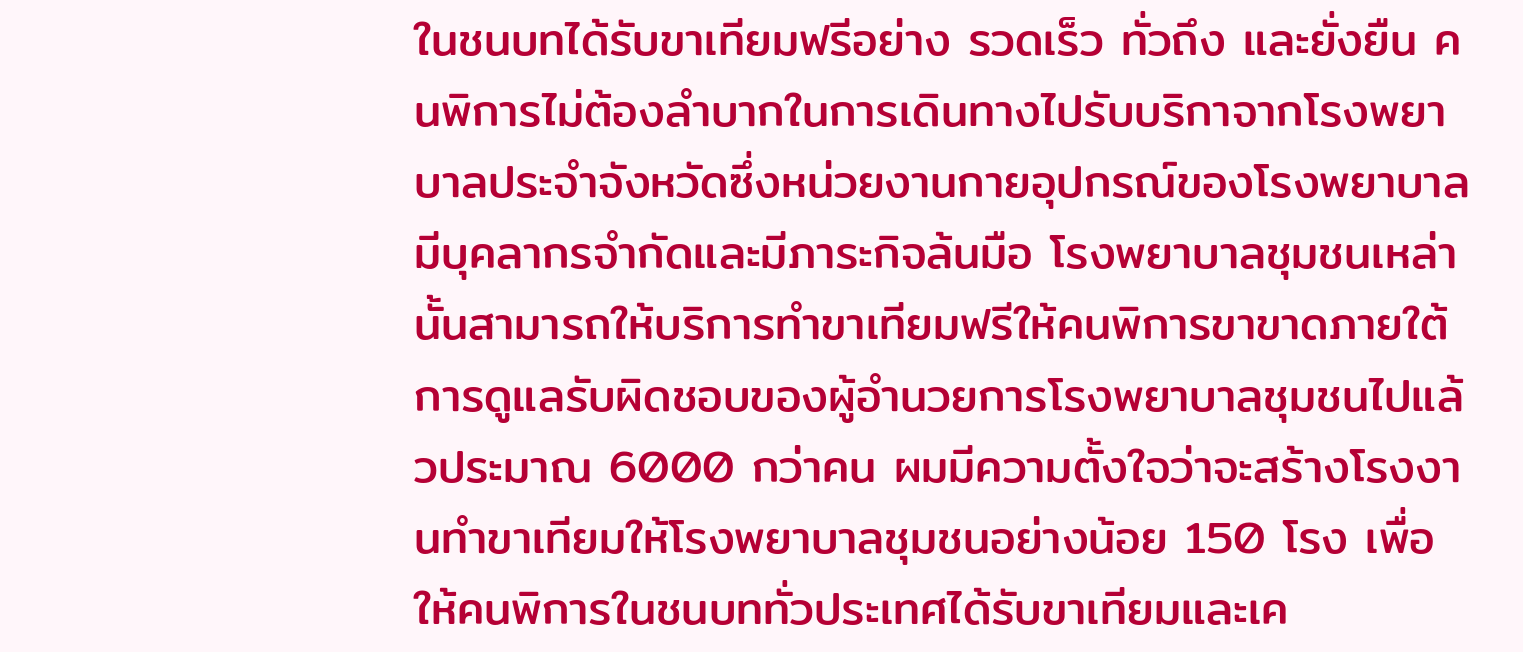ในชนบทได้รับขาเทียมฟรีอย่าง รวดเร็ว ทั่วถึง และยั่งยืน คนพิการไม่ต้องลำบากในการเดินทางไปรับบริกาจากโรงพยาบาลประจำจังหวัดซึ่งหน่วยงานกายอุปกรณ์ของโรงพยาบาลมีบุคลากรจำกัดและมีภาระกิจล้นมือ โรงพยาบาลชุมชนเหล่านั้นสามารถให้บริการทำขาเทียมฟรีให้คนพิการขาขาดภายใต้การดูแลรับผิดชอบของผู้อำนวยการโรงพยาบาลชุมชนไปแล้วประมาณ 6000 กว่าคน ผมมีความตั้งใจว่าจะสร้างโรงงานทำขาเทียมให้โรงพยาบาลชุมชนอย่างน้อย 150 โรง เพื่อให้คนพิการในชนบททั่วประเทศได้รับขาเทียมและเค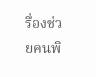รื่องช่วยคนพิ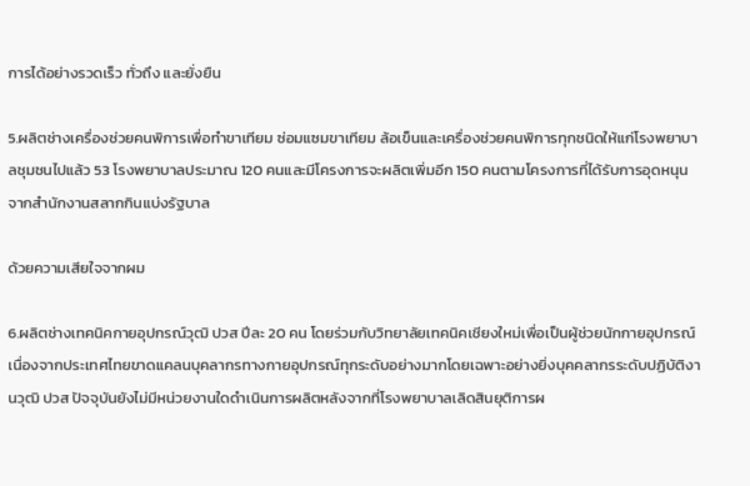การได้อย่างรวดเร็ว ทั่วถึง และยั่งยืน

5.ผลิตช่างเครื่องช่วยคนพิการเพื่อทำขาเทียม ซ่อมแซมขาเทียม ล้อเข็นและเครื่องช่วยคนพิการทุกชนิดให้แก่โรงพยาบาลชุมชนไปแล้ว 53 โรงพยาบาลประมาณ 120 คนและมีโครงการจะผลิตเพิ่มอีก 150 คนตามโครงการที่ได้รับการอุดหนุนจากสำนักงานสลากกินแบ่งรัฐบาล

ด้วยความเสียใจจากผม

6.ผลิตช่างเทคนิคกายอุปกรณ์วุฒิ ปวส ปีละ 20 คน โดยร่วมกับวิทยาลัยเทคนิคเชียงใหม่เพื่อเป็นผู้ช่วยนักกายอุปกรณ์ เนื่องจากประเทศไทยขาดแคลนบุคลากรทางกายอุปกรณ์ทุกระดับอย่างมากโดยเฉพาะอย่างยิ่งบุคคลากรระดับปฏิบัติงานวุฒิ ปวส ปัจจุบันยังไม่มีหน่วยงานใดดำเนินการผลิตหลังจากที่โรงพยาบาลเลิดสินยุติการผ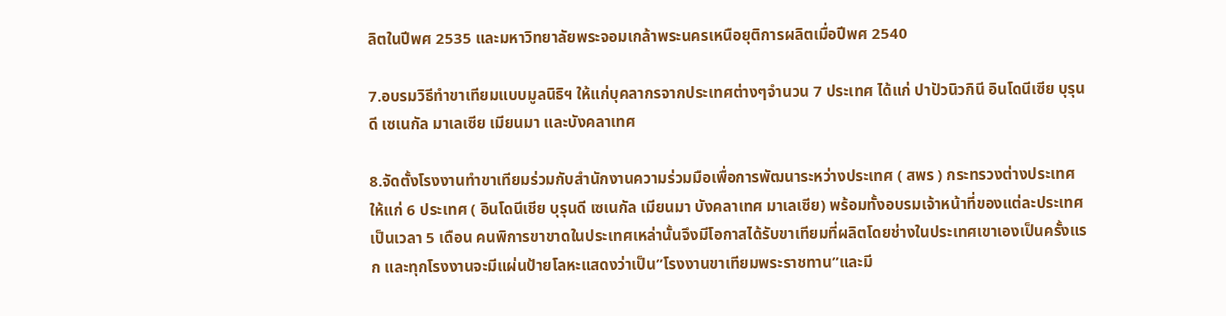ลิตในปีพศ 2535 และมหาวิทยาลัยพระจอมเกล้าพระนครเหนือยุติการผลิตเมื่อปีพศ 2540

7.อบรมวิธีทำขาเทียมแบบมูลนิธิฯ ให้แก่บุคลากรจากประเทศต่างๆจำนวน 7 ประเทศ ได้แก่ ปาปัวนิวกินี อินโดนีเซีย บุรุนดี เซเนกัล มาเลเซีย เมียนมา และบังคลาเทศ

8.จัดตั้งโรงงานทำขาเทียมร่วมกับสำนักงานความร่วมมือเพื่อการพัฒนาระหว่างประเทศ ( สพร ) กระทรวงต่างประเทศให้แก่ 6 ประเทศ ( อินโดนีเชีย บุรุนดี เซเนกัล เมียนมา บังคลาเทศ มาเลเซีย) พร้อมทั้งอบรมเจ้าหน้าที่ของแต่ละประเทศเป็นเวลา 5 เดือน คนพิการขาขาดในประเทศเหล่านั้นจึงมีโอกาสได้รับขาเทียมที่ผลิตโดยช่างในประเทศเขาเองเป็นครั้งแรก และทุกโรงงานจะมีแผ่นป้ายโลหะแสดงว่าเป็น”โรงงานขาเทียมพระราชทาน”และมี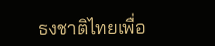ธงชาติไทยเพื่อ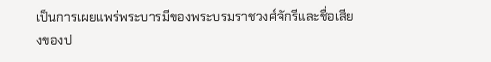เป็นการเผยแพร่พระบารมีของพระบรมราชวงศ์จักรีและชื่อเสียงของป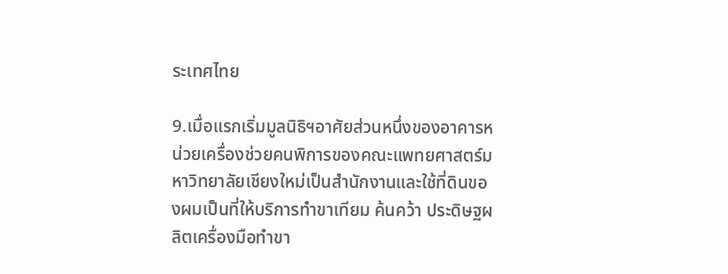ระเทศไทย

9.เมื่อแรกเริ่มมูลนิธิฯอาศัยส่วนหนึ่งของอาคารหน่วยเครื่องช่วยคนพิการของคณะแพทยศาสตร์มหาวิทยาลัยเชียงใหม่เป็นสำนักงานและใช้ที่ดินของผมเป็นที่ให้บริการทำขาเทียม ค้นคว้า ประดิษฐผลิตเครื่องมือทำขา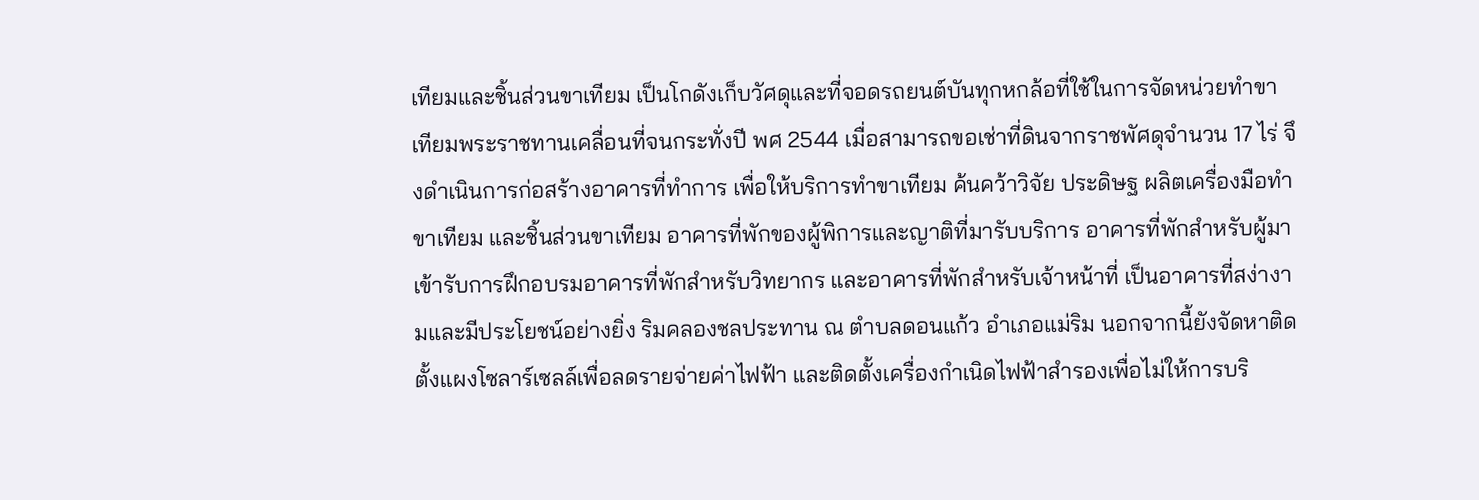เทียมและชิ้นส่วนขาเทียม เป็นโกดังเก็บวัศดุและที่จอดรถยนต์บันทุกหกล้อที่ใช้ในการจัดหน่วยทำขาเทียมพระราชทานเคลื่อนที่จนกระทั่งปี พศ 2544 เมื่อสามารถขอเช่าที่ดินจากราชพัศดุจำนวน 17 ไร่ จึงดำเนินการก่อสร้างอาคารที่ทำการ เพื่อให้บริการทำขาเทียม ค้นคว้าวิจัย ประดิษฐ ผลิตเครื่องมือทำขาเทียม และชิ้นส่วนขาเทียม อาคารที่พักของผู้พิการและญาติที่มารับบริการ อาคารที่พักสำหรับผู้มาเข้ารับการฝึกอบรมอาคารที่พักสำหรับวิทยากร และอาคารที่พักสำหรับเจ้าหน้าที่ เป็นอาคารที่สง่างามและมีประโยชน์อย่างยิ่ง ริมคลองชลประทาน ณ ตำบลดอนแก้ว อำเภอแม่ริม นอกจากนี้ยังจัดหาติดตั้งแผงโซลาร์เซลล์เพื่อลดรายจ่ายค่าไฟฟ้า และติดตั้งเครื่องกำเนิดไฟฟ้าสำรองเพื่อไม่ให้การบริ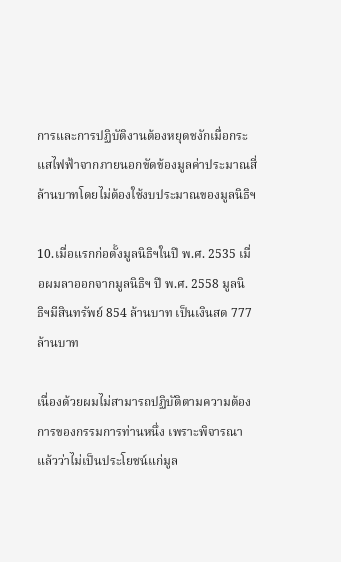การและการปฏิบัติงานต้องหยุดชงักเมื่อกระแสไฟฟ้าจากภายนอกขัดข้องมูลค่าประมาณสี่ล้านบาทโดยไม่ต้องใช้งบประมาณของมูลนิธิฯ

10.เมื่อแรกก่อตั้งมูลนิธิฯในปี พ.ศ. 2535 เมื่อผมลาออกจากมูลนิธิฯ ปี พ.ศ. 2558 มูลนิธิฯมีสินทรัพย์ 854 ล้านบาท เป็นเงินสด 777 ล้านบาท

เนื่องด้วยผมไม่สามารถปฏิบัติตามความต้องการของกรรมการท่านหนึ่ง เพราะพิจารณาแล้วว่าไม่เป็นประโยชน์แก่มูล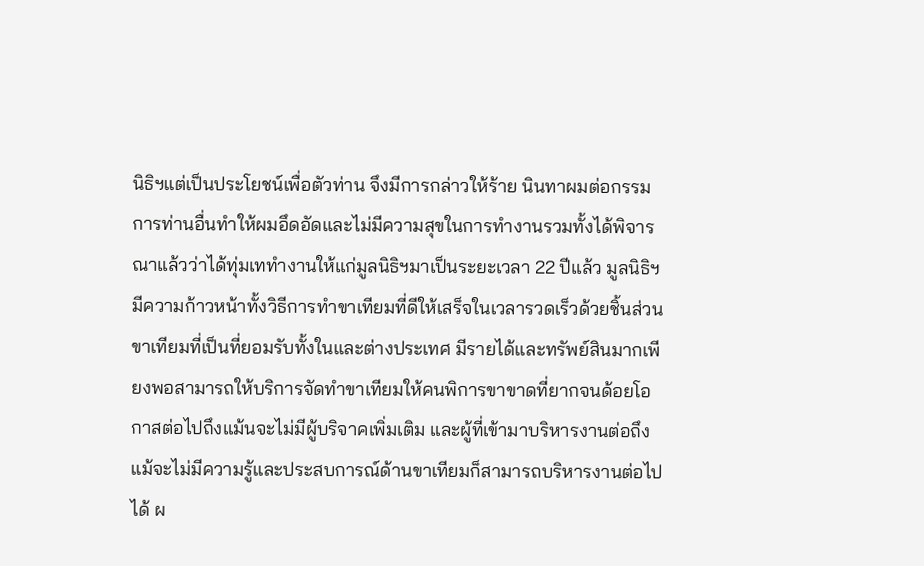นิธิฯแต่เป็นประโยชน์เพื่อตัวท่าน จึงมีการกล่าวให้ร้าย นินทาผมต่อกรรมการท่านอื่นทำให้ผมอึดอัดและไม่มีความสุขในการทำงานรวมทั้งได้พิจารณาแล้วว่าได้ทุ่มเททำงานให้แก่มูลนิธิฯมาเป็นระยะเวลา 22 ปีแล้ว มูลนิธิฯมีความก้าวหน้าทั้งวิธีการทำขาเทียมที่ดีให้เสร็จในเวลารวดเร็วด้วยชิ้นส่วนขาเทียมที่เป็นที่ยอมรับทั้งในและต่างประเทศ มีรายได้และทรัพย์สินมากเพียงพอสามารถให้บริการจัดทำขาเทียมให้คนพิการขาขาดที่ยากจนด้อยโอกาสต่อไปถึงแม้นจะไม่มีผู้บริจาคเพิ่มเติม และผู้ที่เข้ามาบริหารงานต่อถึงแม้จะไม่มีความรู้และประสบการณ์ด้านขาเทียมก็สามารถบริหารงานต่อไปได้ ผ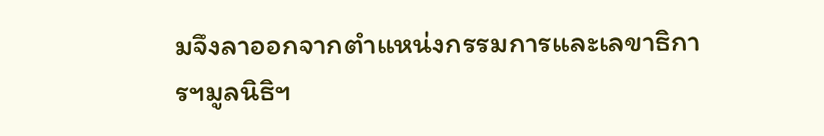มจึงลาออกจากตำแหน่งกรรมการและเลขาธิการฯมูลนิธิฯ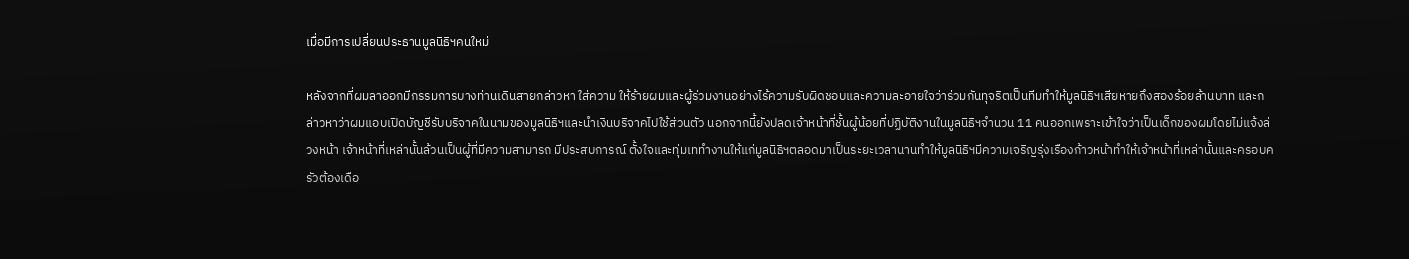เมื่อมีการเปลี่ยนประธานมูลนิธิฯคนใหม่

หลังจากที่ผมลาออกมีกรรมการบางท่านเดินสายกล่าวหา ใส่ความ ให้ร้ายผมและผู้ร่วมงานอย่างไร้ความรับผิดชอบและความละอายใจว่าร่วมกันทุจริตเป็นทีมทำให้มูลนิธิฯเสียหายถึงสองร้อยล้านบาท และกล่าวหาว่าผมแอบเปิดบัญชีรับบริจาคในนามของมูลนิธิฯและนำเงินบริจาคไปใช้ส่วนตัว นอกจากนี้ยังปลดเจ้าหน้าที่ชั้นผู้น้อยที่ปฏิบัติงานในมูลนิธิฯจำนวน 11 คนออกเพราะเข้าใจว่าเป็นเด็กของผมโดยไม่แจ้งล่วงหน้า เจ้าหน้าที่เหล่านั้นล้วนเป็นผู้ที่มีความสามารถ มีประสบการณ์ ตั้งใจและทุ่มเททำงานให้แก่มูลนิธิฯตลอดมาเป็นระยะเวลานานทำให้มูลนิธิฯมีความเจริญรุ่งเรืองก้าวหน้าทำให้เจ้าหน้าที่เหล่านั้นและครอบครัวต้องเดือ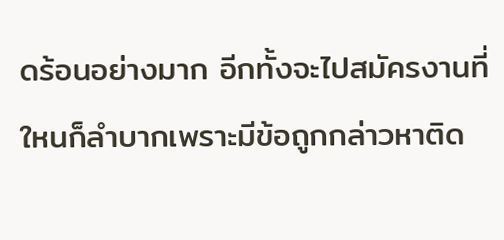ดร้อนอย่างมาก อีกทั้งจะไปสมัครงานที่ใหนก็ลำบากเพราะมีข้อถูกกล่าวหาติด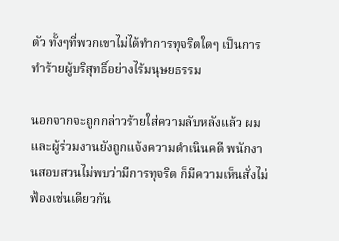ตัว ทั้งๆที่พวกเขาไม่ได้ทำการทุจริตใดๆ เป็นการทำร้ายผู้บริสุทธิ์อย่างไร้มนุษยธรรม

นอกจากจะถูกกล่าวร้ายใส่ความลับหลังแล้ว ผมและผู้ร่วมงานยังถูกแจ้งความดำเนินคดี พนักงานสอบสวนไม่พบว่ามีการทุจริต ก็มีความเห็นสั่งไม่ฟ้องเช่นเดียวกัน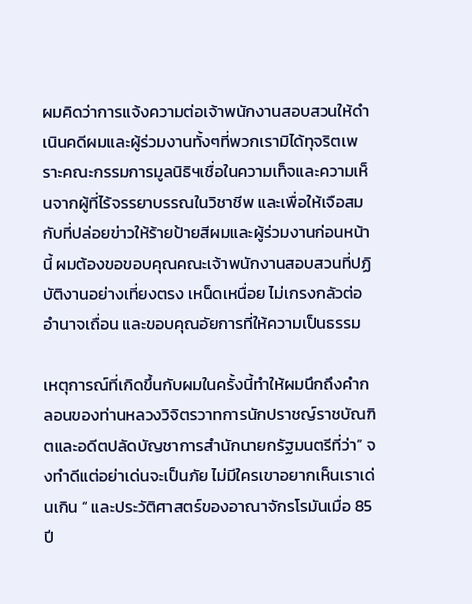ผมคิดว่าการแจ้งความต่อเจ้าพนักงานสอบสวนให้ดำเนินคดีผมและผู้ร่วมงานทั้งๆที่พวกเรามิได้ทุจริตเพราะคณะกรรมการมูลนิธิฯเชื่อในความเท็จและความเห็นจากผู้ที่ไร้จรรยาบรรณในวิชาชีพ และเพื่อให้เจือสมกับที่ปล่อยข่าวให้ร้ายป้ายสีผมและผู้ร่วมงานก่อนหน้านี้ ผมต้องขอขอบคุณคณะเจ้าพนักงานสอบสวนที่ปฏิบัติงานอย่างเที่ยงตรง เหน็ดเหนื่อย ไม่เกรงกลัวต่ออำนาจเถื่อน และขอบคุณอัยการที่ให้ความเป็นธรรม

เหตุการณ์ที่เกิดขึ้นกับผมในครั้งนี้ทำให้ผมนึกถึงคำกลอนของท่านหลวงวิจิตรวาทการนักปราชญ์ราชบัณฑิตและอดีตปลัดบัญชาการสำนักนายกรัฐมนตรีที่ว่า” จงทำดีแต่อย่าเด่นจะเป็นภัย ไม่มีใครเขาอยากเห็นเราเด่นเกิน “ และประวัติศาสตร์ของอาณาจักรโรมันเมื่อ 85 ปี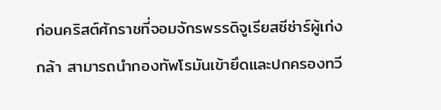ก่อนคริสต์ศักราชที่จอมจักรพรรดิจูเรียสซีซ่าร์ผู้เก่งกล้า สามารถนำกองทัพโรมันเข้ายึดและปกครองทวี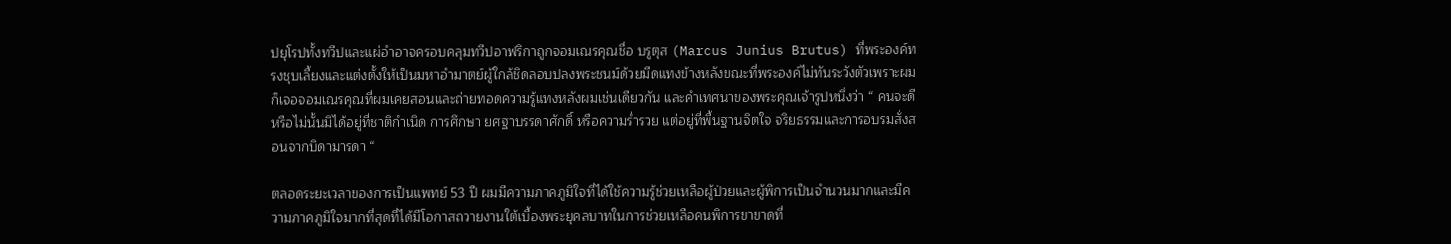ปยุโรปทั้งทวีปและแผ่อำอาจครอบคลุมทวีปอาฟริกาถูกจอมเณรคุณชื่อ บรูตุส (Marcus Junius Brutus) ที่พระองค์ทรงชุบเลี้ยงและแต่งตั้งให้เป็นมหาอำมาตย์ผู้ใกล้ชิดลอบปลงพระชนม์ด้วยมีดแทงข้างหลังขณะที่พระองค์ไม่ทันระวังตัวเพราะผมก็เจอจอมเณรคุณที่ผมเคยสอนและถ่ายทอดความรู้แทงหลังผมเช่นเดียวกัน และคำเทศนาของพระคุณเจ้ารูปหนึ่งว่า “ คนจะดีหรือไม่นั้นมิได้อยู่ที่ชาติกำเนิด การศึกษา ยศฐาบรรดาศักดิ์ หรือความร่ำรวย แต่อยู่ที่พื้นฐานจิตใจ จริยธรรมและการอบรมสั่งสอนจากบิดามารดา “

ตลอดระยะเวลาของการเป็นแพทย์ 53 ปี ผมมีความภาคภูมิใจที่ได้ใช้ความรู้ช่วยเหลือผู้ป่วยและผู้พิการเป็นจำนวนมากและมีความภาคภูมิใจมากที่สุดที่ได้มีโอกาสถวายงานใต้เบื้องพระยุคลบาทในการช่วยเหลือคนพิการขาขาดที่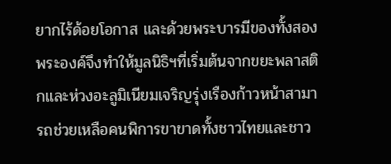ยากไร้ด้อยโอกาส และด้วยพระบารมีของทั้งสองพระองค์จึงทำให้มูลนิธิฯที่เริ่มต้นจากขยะพลาสติกและห่วงอะลูมิเนียมเจริญรุ่งเรืองก้าวหน้าสามารถช่วยเหลือคนพิการขาขาดทั้งชาวไทยและชาว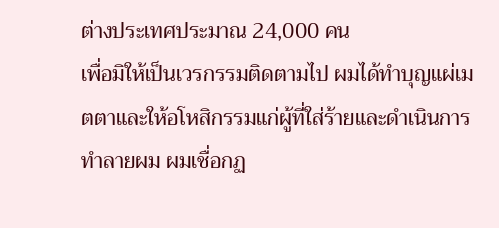ต่างประเทศประมาณ 24,000 คน
เพื่อมิให้เป็นเวรกรรมติดตามไป ผมได้ทำบุญแผ่เมตตาและให้อโหสิกรรมแก่ผู้ที่ใส่ร้ายและดำเนินการทำลายผม ผมเชื่อกฏ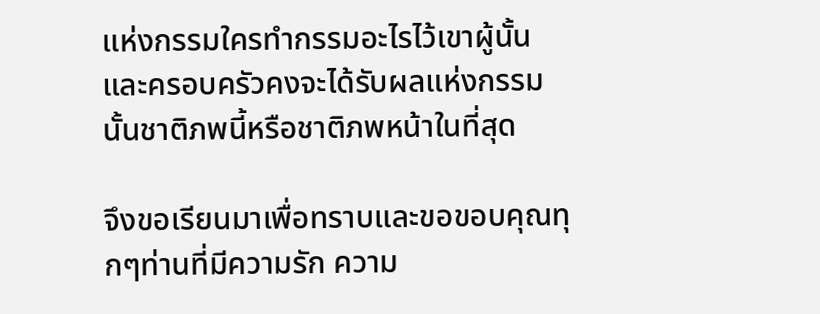แห่งกรรมใครทำกรรมอะไรไว้เขาผู้นั้นและครอบครัวคงจะได้รับผลแห่งกรรมนั้นชาติภพนี้หรือชาติภพหน้าในที่สุด

จึงขอเรียนมาเพื่อทราบและขอขอบคุณทุกๆท่านที่มีความรัก ความ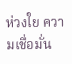ห่วงใย ความเชื่อมั่น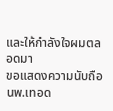และให้กำลังใจผมตลอดมา
ขอแสดงความนับถือ
นพ.เทอด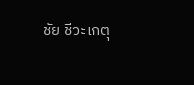ชัย ชีวะเกตุ